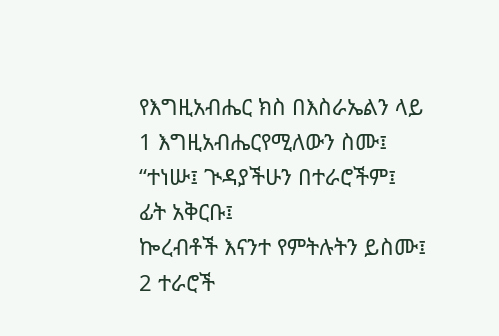የእግዚአብሔር ክስ በእስራኤልን ላይ
1 እግዚአብሔርየሚለውን ስሙ፤
“ተነሡ፤ ጒዳያችሁን በተራሮችም፤
ፊት አቅርቡ፤
ኰረብቶች እናንተ የምትሉትን ይስሙ፤
2 ተራሮች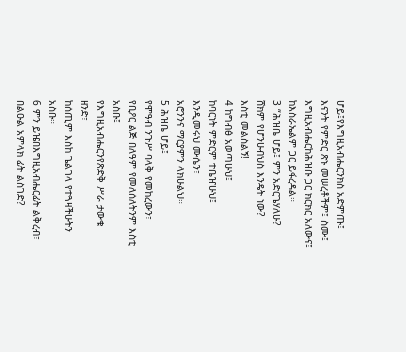ሆይ፤የእግዚአብሔርንክስ አድምጡ፤
እናንት የምድር ጽኑ መሠረቶችም፤ ስሙ፤
እግዚአብሔርከሕዝቡ ጋር ክርክር አለውና፤
ከእስራኤልም ጋር ይፋረዳል።
3 “ሕዝቤ ሆይ፤ ምን አድርጌሃለሁ?
ሸክም የሆንሁብህስ እንዴት ነው?
እስቲ መልስልኝ!
4 ከግብፅ አወጣሁህ፤
ከባርነት ምድርም ተቤዠሁህ፤
እንዲመሩህ ሙሴን፣
አሮንንና ማርያምን ላክሁልህ።
5 ሕዝቤ ሆይ፤
የሞዓብ ንጉሥ ባላቅ የመከረውን፣
የቢዖር ልጅ በለዓም የመለሰለትንም እስቲ አስቡ፤
የእግዚአብሔርንየጽድቅ ሥራ ታውቁ ዘንድ፣
ከሰጢም እስከ ጌልገላ የተጓዛችሁትን አስቡ።
6 ምን ይዤበእግዚአብሔርፊት ልቅረብ፣
በልዑል አምላክ ፊት ልስገድ?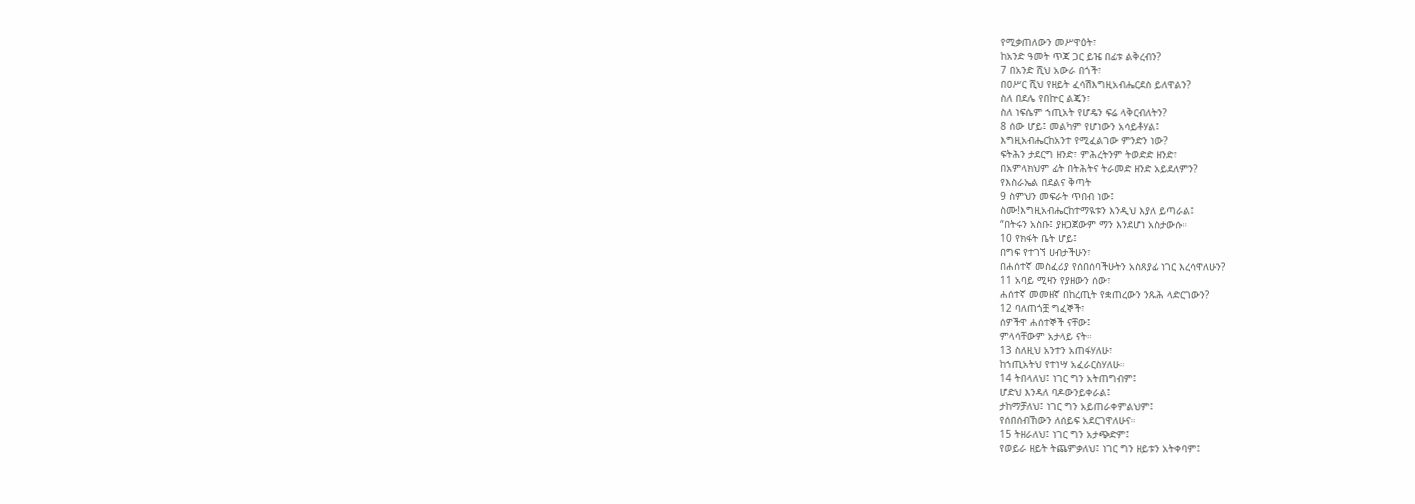የሚቃጠለውን መሥዋዕት፣
ከአንድ ዓመት ጥጃ ጋር ይዤ በፊቱ ልቅረብን?
7 በአንድ ሺህ አውራ በጎች፣
በዐሥር ሺህ የዘይት ፈሳሽእግዚአብሔርደስ ይለዋልን?
ስለ በደሌ የበኵር ልጄን፣
ስለ ነፍሴም ኀጢአት የሆዴን ፍሬ ላቅርብለትን?
8 ሰው ሆይ፤ መልካም የሆነውን አሳይቶሃል፤
እግዚአብሔርከአንተ የሚፈልገው ምንድን ነው?
ፍትሕን ታደርግ ዘንድ፣ ምሕረትንም ትወድድ ዘንድ፣
በአምላክህም ፊት በትሕትና ትራመድ ዘንድ አይደለምን?
የእስራኤል በደልና ቅጣት
9 ስምህን መፍራት ጥበብ ነው፤
ስሙ!እግዚአብሔርከተማዪቱን እንዲህ እያለ ይጣራል፤
“በትሩን አስቡ፤ ያዘጋጀውም ማን እንደሆነ አስታውሱ።
10 የክፋት ቤት ሆይ፤
በግፍ የተገኘ ሀብታችሁን፣
በሐሰተኛ መስፈሪያ የሰበሰባችሁትን አስጸያፊ ነገር እረሳዋለሁን?
11 አባይ ሚዛን የያዘውን ሰው፣
ሐሰተኛ መመዘኛ በከረጢት የቋጠረውን ንጹሕ ላድርገውን?
12 ባለጠጎቿ ግፈኞች፣
ሰዎችዋ ሐሰተኞች ናቸው፤
ምላሳቸውም አታላይ ናት።
13 ስለዚህ አንተን አጠፋሃለሁ፣
ከኀጢአትህ የተነሣ አፈራርስሃለሁ።
14 ትበላለህ፤ ነገር ግን አትጠግብም፤
ሆድህ እንዳለ ባዶውንይቀራል፤
ታከማቻለህ፤ ነገር ግን አይጠራቀምልህም፤
የሰበሰብኸውን ለሰይፍ አደርገዋለሁና።
15 ትዘራለህ፤ ነገር ግን አታጭድም፤
የወይራ ዘይት ትጨምቃለህ፤ ነገር ግን ዘይቱን አትቀባም፤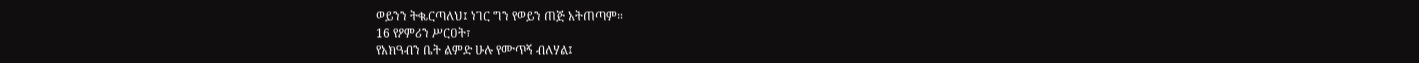ወይንን ትቈርጣለህ፤ ነገር ግን የወይን ጠጅ አትጠጣም።
16 የዖምሪን ሥርዐት፣
የአክዓብን ቤት ልምድ ሁሉ የሙጥኝ ብለሃል፤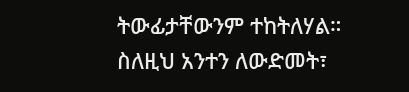ትውፊታቸውንም ተከትለሃል።
ስለዚህ አንተን ለውድመት፣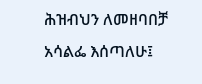ሕዝብህን ለመዘባበቻ አሳልፌ እሰጣለሁ፤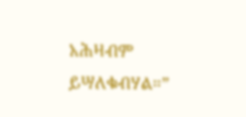አሕዛብም ይሣለቁብሃል።”